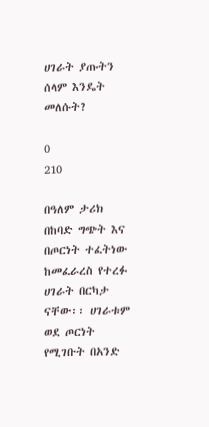ሀገራት ያጡትን ሰላም እንዴት መለሱት?

0
210

በዓለም ታሪክ በከባድ ግጭት እና በጦርነት ተፈትነው ከመፈራረስ የተረፉ ሀገራት በርካታ ናቸው፡፡ ሀገራቱም ወደ ጦርነት የሚገቡት በአንድ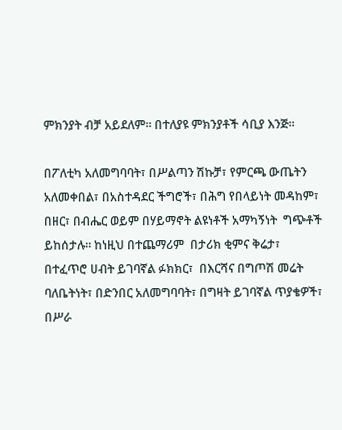ምክንያት ብቻ አይደለም፡፡ በተለያዩ ምክንያቶች ሳቢያ እንጅ፡፡

በፖለቲካ አለመግባባት፣ በሥልጣን ሽኩቻ፣ የምርጫ ውጤትን አለመቀበል፣ በአስተዳደር ችግሮች፣ በሕግ የበላይነት መዳከም፣ በዘር፣ በብሔር ወይም በሃይማኖት ልዩነቶች አማካኝነት  ግጭቶች ይከሰታሉ። ከነዚህ በተጨማሪም  በታሪክ ቂምና ቅሬታ፣ በተፈጥሮ ሀብት ይገባኛል ፉክክር፣  በእርሻና በግጦሽ መሬት ባለቤትነት፣ በድንበር አለመግባባት፣ በግዛት ይገባኛል ጥያቄዎች፣ በሥራ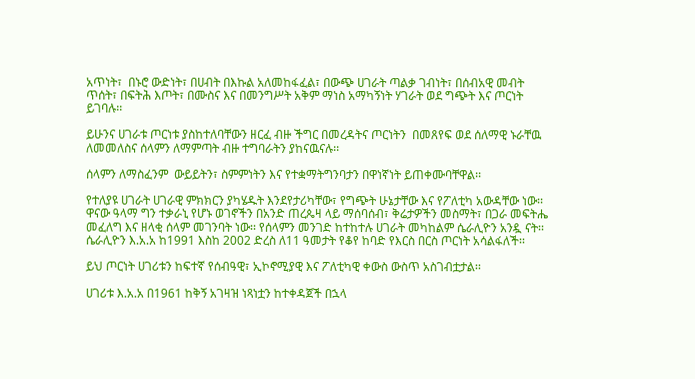አጥነት፣  በኑሮ ውድነት፣ በሀብት በእኩል አለመከፋፈል፣ በውጭ ሀገራት ጣልቃ ገብነት፣ በሰብአዊ መብት ጥሰት፣ በፍትሕ እጦት፣ በሙስና እና በመንግሥት አቅም ማነስ አማካኝነት ሃገራት ወደ ግጭት እና ጦርነት ይገባሉ፡፡

ይሁንና ሀገራቱ ጦርነቱ ያስከተለባቸውን ዘርፈ ብዙ ችግር በመረዳትና ጦርነትን  በመጸየፍ ወደ ሰለማዊ ኑራቸዉ ለመመለስና ሰላምን ለማምጣት ብዙ ተግባራትን ያከናዉናሉ፡፡

ሰላምን ለማስፈንም  ውይይትን፣ ስምምነትን እና የተቋማትግንባታን በዋነኛነት ይጠቀሙባቸዋል፡፡

የተለያዩ ሀገራት ሀገራዊ ምክክርን ያካሄዱት እንደየታሪካቸው፣ የግጭት ሁኔታቸው እና የፖለቲካ አውዳቸው ነው፡፡ ዋናው ዓላማ ግን ተቃራኒ የሆኑ ወገኖችን በአንድ ጠረጴዛ ላይ ማሰባሰብ፣ ቅሬታዎችን መስማት፣ በጋራ መፍትሔ መፈለግ እና ዘላቂ ሰላም መገንባት ነው፡፡ የሰላምን መንገድ ከተከተሉ ሀገራት መካከልም ሴራሊዮን አንዷ ናት፡፡ ሴራሊዮን እ.አ.አ ከ1991 እስከ 2002 ድረስ ለ11 ዓመታት የቆየ ከባድ የእርስ በርስ ጦርነት አሳልፋለች፡፡

ይህ ጦርነት ሀገሪቱን ከፍተኛ የሰብዓዊ፣ ኢኮኖሚያዊ እና ፖለቲካዊ ቀውስ ውስጥ አስገብቷታል፡፡

ሀገሪቱ እ.አ.አ በ1961 ከቅኝ አገዛዝ ነጻነቷን ከተቀዳጀች በኋላ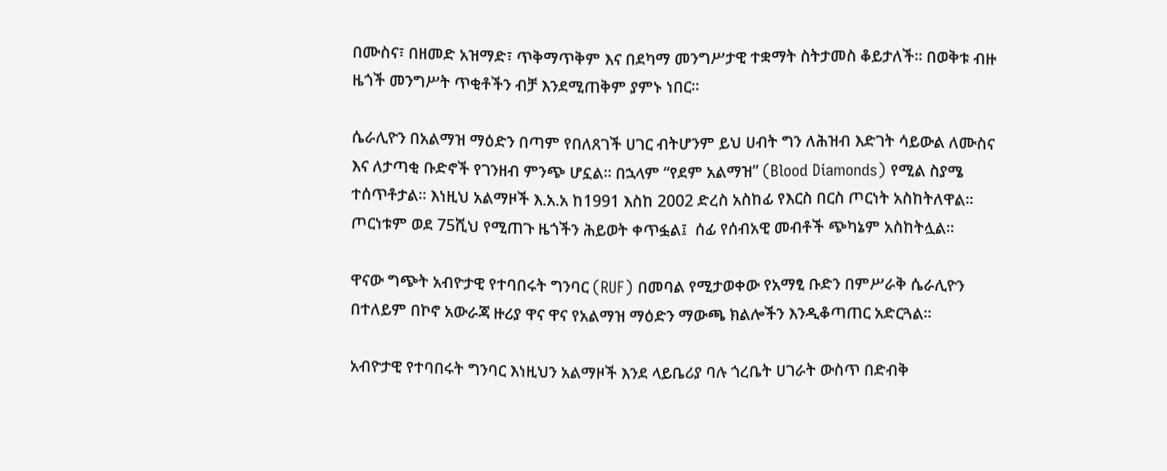በሙስና፣ በዘመድ አዝማድ፣ ጥቅማጥቅም እና በደካማ መንግሥታዊ ተቋማት ስትታመስ ቆይታለች፡፡ በወቅቱ ብዙ ዜጎች መንግሥት ጥቂቶችን ብቻ እንደሚጠቅም ያምኑ ነበር፡፡

ሴራሊዮን በአልማዝ ማዕድን በጣም የበለጸገች ሀገር ብትሆንም ይህ ሀብት ግን ለሕዝብ እድገት ሳይውል ለሙስና እና ለታጣቂ ቡድኖች የገንዘብ ምንጭ ሆኗል፡፡ በኋላም “የደም አልማዝ” (Blood Diamonds) የሚል ስያሜ ተሰጥቶታል፡፡ እነዚህ አልማዞች እ.አ.አ ከ1991 እስከ 2002 ድረስ አስከፊ የእርስ በርስ ጦርነት አስከትለዋል፡፡ ጦርነቱም ወደ 75ሺህ የሚጠጉ ዜጎችን ሕይወት ቀጥፏል፤  ሰፊ የሰብአዊ መብቶች ጭካኔም አስከትሏል፡፡

ዋናው ግጭት አብዮታዊ የተባበሩት ግንባር (RUF) በመባል የሚታወቀው የአማፂ ቡድን በምሥራቅ ሴራሊዮን በተለይም በኮኖ አውራጃ ዙሪያ ዋና ዋና የአልማዝ ማዕድን ማውጫ ክልሎችን እንዲቆጣጠር አድርጓል፡፡

አብዮታዊ የተባበሩት ግንባር እነዚህን አልማዞች እንደ ላይቤሪያ ባሉ ጎረቤት ሀገራት ውስጥ በድብቅ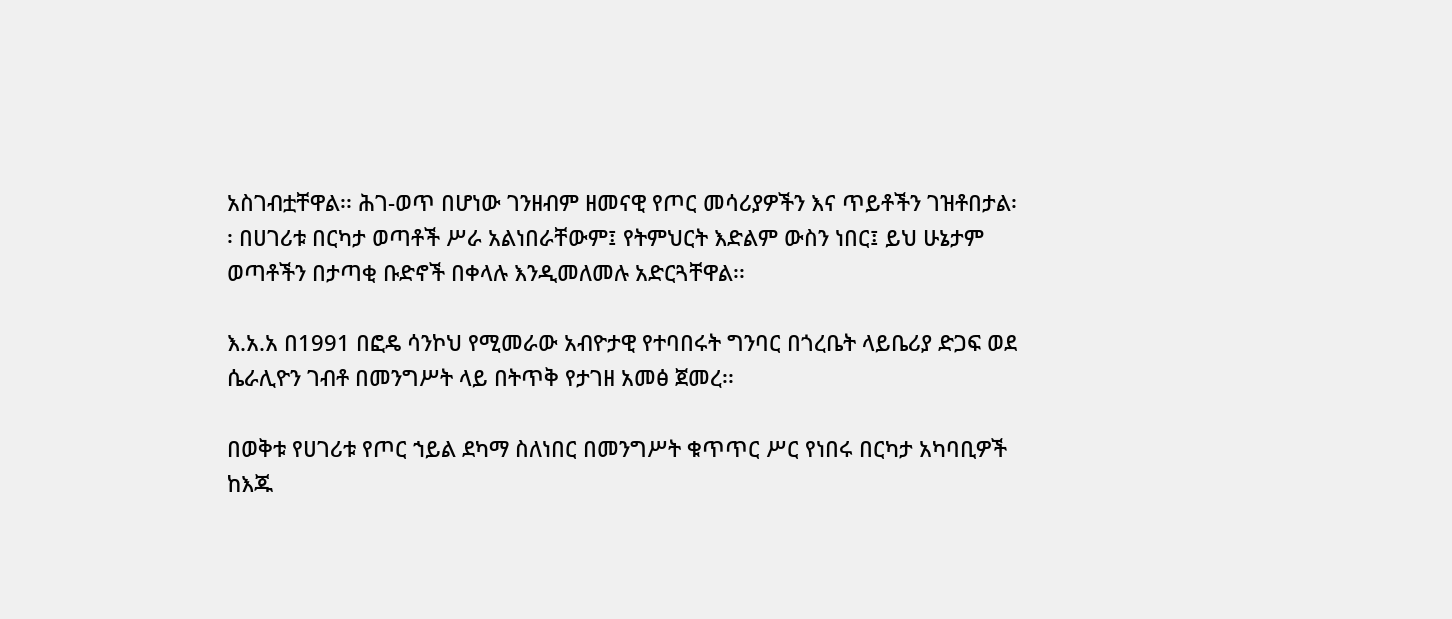አስገብቷቸዋል፡፡ ሕገ-ወጥ በሆነው ገንዘብም ዘመናዊ የጦር መሳሪያዎችን እና ጥይቶችን ገዝቶበታል፡፡ በሀገሪቱ በርካታ ወጣቶች ሥራ አልነበራቸውም፤ የትምህርት እድልም ውስን ነበር፤ ይህ ሁኔታም ወጣቶችን በታጣቂ ቡድኖች በቀላሉ እንዲመለመሉ አድርጓቸዋል፡፡

እ.አ.አ በ1991 በፎዴ ሳንኮህ የሚመራው አብዮታዊ የተባበሩት ግንባር በጎረቤት ላይቤሪያ ድጋፍ ወደ ሴራሊዮን ገብቶ በመንግሥት ላይ በትጥቅ የታገዘ አመፅ ጀመረ፡፡

በወቅቱ የሀገሪቱ የጦር ኀይል ደካማ ስለነበር በመንግሥት ቁጥጥር ሥር የነበሩ በርካታ አካባቢዎች ከእጁ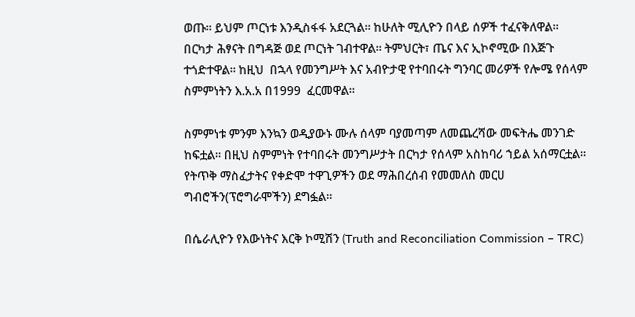ወጡ፡፡ ይህም ጦርነቱ እንዲስፋፋ አደርጓል፡፡ ከሁለት ሚሊዮን በላይ ሰዎች ተፈናቅለዋል፡፡ በርካታ ሕፃናት በግዳጅ ወደ ጦርነት ገብተዋል፡፡ ትምህርት፣ ጤና እና ኢኮኖሚው በእጅጉ ተጎድተዋል፡፡ ከዚህ  በኋላ የመንግሥት እና አብዮታዊ የተባበሩት ግንባር መሪዎች የሎሜ የሰላም ስምምነትን እ.አ.አ በ1999  ፈርመዋል፡፡

ስምምነቱ ምንም እንኳን ወዲያውኑ ሙሉ ሰላም ባያመጣም ለመጨረሻው መፍትሔ መንገድ ከፍቷል፡፡ በዚህ ስምምነት የተባበሩት መንግሥታት በርካታ የሰላም አስከባሪ ኀይል አሰማርቷል፡፡ የትጥቅ ማስፈታትና የቀድሞ ተዋጊዎችን ወደ ማሕበረሰብ የመመለስ መርሀ ግብሮችን(ፕሮግራሞችን) ደግፏል፡፡

በሴራሊዮን የእውነትና እርቅ ኮሚሽን (Truth and Reconciliation Commission – TRC)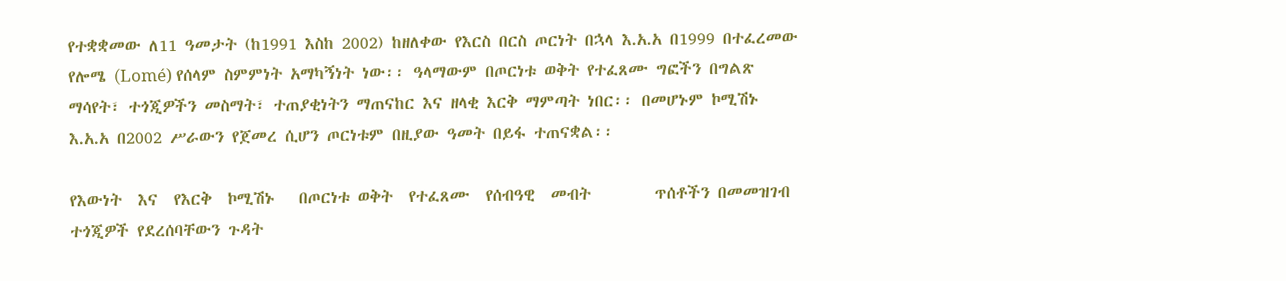የተቋቋመው ለ11 ዓመታት (ከ1991 እስከ 2002) ከዘለቀው የእርስ በርስ ጦርነት በኋላ እ.አ.አ በ1999 በተፈረመው የሎሜ (Lomé) የሰላም ስምምነት አማካኝነት ነው፡፡ ዓላማውም በጦርነቱ ወቅት የተፈጸሙ ግፎችን በግልጽ ማሳየት፣ ተጎጂዎችን መስማት፣ ተጠያቂነትን ማጠናከር እና ዘላቂ እርቅ ማምጣት ነበር፡፡ በመሆኑም ኮሚሽኑ እ.አ.አ በ2002 ሥራውን የጀመረ ሲሆን ጦርነቱም በዚያው ዓመት በይፋ ተጠናቋል፡፡

የእውነት  እና  የእርቅ  ኮሚሽኑ   በጦርነቱ ወቅት  የተፈጸሙ  የሰብዓዊ  መብት        ጥሰቶችን በመመዝገብ ተጎጂዎች የደረሰባቸውን ጉዳት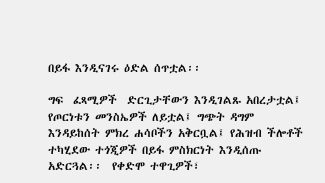በይፋ እንዲናገሩ ዕድል ሰጥቷል፡፡

ግፍ  ፈጻሚዎች  ድርጊታቸውን እንዲገልጹ አበረታቷል፤ የጦርነቱን መንስኤዎች ለይቷል፤ ግጭት ዳግም እንዳይከሰት ምክረ ሐሳቦችን አቅርቧል፤ የሕዝብ ችሎቶች ተካሂደው ተጎጂዎች በይፋ ምስክርነት እንዲሰጡ አድርጓል፡፡  የቀድሞ ተዋጊዎች፣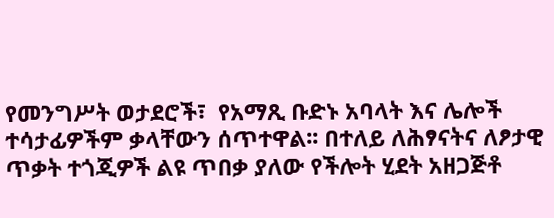የመንግሥት ወታደሮች፣  የአማጺ ቡድኑ አባላት እና ሌሎች ተሳታፊዎችም ቃላቸውን ሰጥተዋል፡፡ በተለይ ለሕፃናትና ለፆታዊ ጥቃት ተጎጂዎች ልዩ ጥበቃ ያለው የችሎት ሂደት አዘጋጅቶ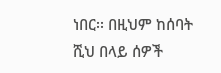ነበር፡፡ በዚህም ከሰባት ሺህ በላይ ሰዎች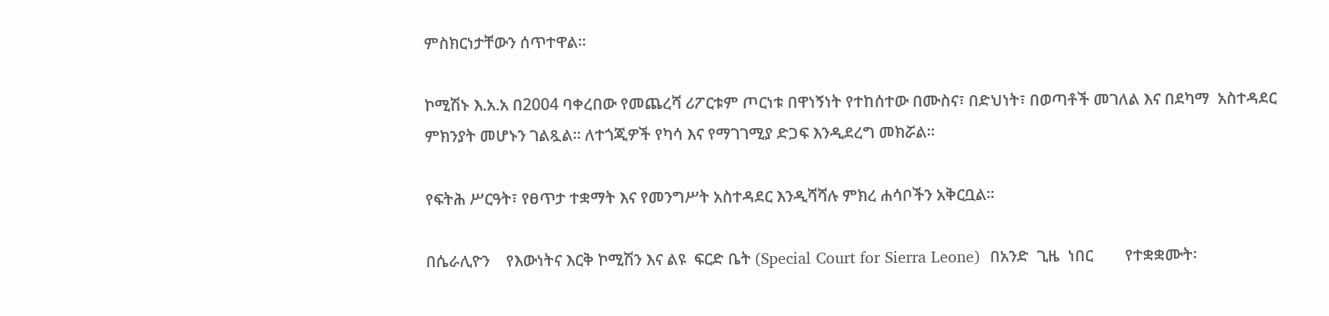ምስክርነታቸውን ሰጥተዋል፡፡

ኮሚሽኑ እ.አ.አ በ2004 ባቀረበው የመጨረሻ ሪፖርቱም ጦርነቱ በዋነኝነት የተከሰተው በሙስና፣ በድህነት፣ በወጣቶች መገለል እና በደካማ  አስተዳደር ምክንያት መሆኑን ገልጿል፡፡ ለተጎጂዎች የካሳ እና የማገገሚያ ድጋፍ እንዲደረግ መክሯል፡፡

የፍትሕ ሥርዓት፣ የፀጥታ ተቋማት እና የመንግሥት አስተዳደር እንዲሻሻሉ ምክረ ሐሳቦችን አቅርቧል፡፡

በሴራሊዮን    የእውነትና እርቅ ኮሚሽን እና ልዩ  ፍርድ ቤት (Special Court for Sierra Leone)  በአንድ  ጊዜ  ነበር        የተቋቋሙት፡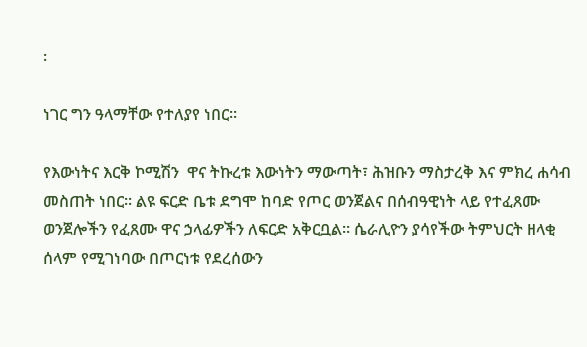፡

ነገር ግን ዓላማቸው የተለያየ ነበር፡፡

የእውነትና እርቅ ኮሚሽን  ዋና ትኩረቱ እውነትን ማውጣት፣ ሕዝቡን ማስታረቅ እና ምክረ ሐሳብ መስጠት ነበር፡፡ ልዩ ፍርድ ቤቱ ደግሞ ከባድ የጦር ወንጀልና በሰብዓዊነት ላይ የተፈጸሙ ወንጀሎችን የፈጸሙ ዋና ኃላፊዎችን ለፍርድ አቅርቧል፡፡ ሴራሊዮን ያሳየችው ትምህርት ዘላቂ ሰላም የሚገነባው በጦርነቱ የደረሰውን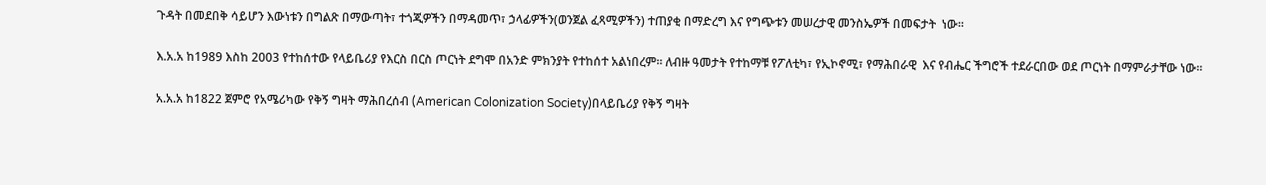ጉዳት በመደበቅ ሳይሆን እውነቱን በግልጽ በማውጣት፣ ተጎጂዎችን በማዳመጥ፣ ኃላፊዎችን(ወንጀል ፈጻሚዎችን) ተጠያቂ በማድረግ እና የግጭቱን መሠረታዊ መንስኤዎች በመፍታት  ነው፡፡

እ.አ.አ ከ1989 እስከ 2003 የተከሰተው የላይቤሪያ የእርስ በርስ ጦርነት ደግሞ በአንድ ምክንያት የተከሰተ አልነበረም፡፡ ለብዙ ዓመታት የተከማቹ የፖለቲካ፣ የኢኮኖሚ፣ የማሕበራዊ  እና የብሔር ችግሮች ተደራርበው ወደ ጦርነት በማምራታቸው ነው፡፡

አ.አ.አ ከ1822 ጀምሮ የአሜሪካው የቅኝ ግዛት ማሕበረሰብ (American Colonization Society)በላይቤሪያ የቅኝ ግዛት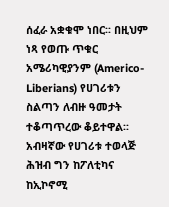ሰፈራ አቋቁሞ ነበር፡፡ በዚህም ነጻ የወጡ ጥቁር አሜሪካዊያንም (Americo-Liberians) የሀገሪቱን ስልጣን ለብዙ ዓመታት ተቆጣጥረው ቆይተዋል፡፡ አብዛኛው የሀገሪቱ ተወላጅ ሕዝብ ግን ከፖለቲካና ከኢኮኖሚ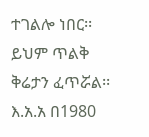ተገልሎ ነበር፡፡ ይህም ጥልቅ ቅሬታን ፈጥሯል፡፡ እ.አ.አ በ1980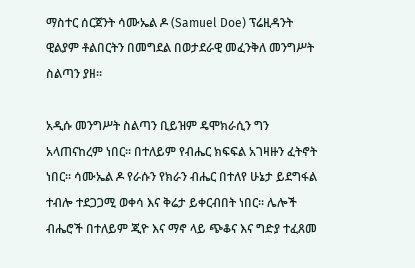ማስተር ሰርጀንት ሳሙኤል ዶ (Samuel Doe) ፕሬዚዳንት ዊልያም ቶልበርትን በመግደል በወታደራዊ መፈንቅለ መንግሥት ስልጣን ያዘ፡፡

አዲሱ መንግሥት ስልጣን ቢይዝም ዴሞክራሲን ግን አላጠናከረም ነበር፡፡ በተለይም የብሔር ክፍፍል አገዛዙን ፈትኖት ነበር፡፡ ሳሙኤል ዶ የራሱን የክራን ብሔር በተለየ ሁኔታ ይደግፋል ተብሎ ተደጋጋሚ ወቀሳ እና ቅሬታ ይቀርብበት ነበር፡፡ ሌሎች ብሔሮች በተለይም ጂዮ እና ማኖ ላይ ጭቆና እና ግድያ ተፈጸመ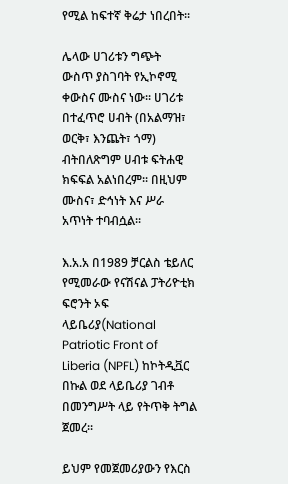የሚል ከፍተኛ ቅሬታ ነበረበት፡፡

ሌላው ሀገሪቱን ግጭት  ውስጥ ያስገባት የኢኮኖሚ ቀውስና ሙስና ነው፡፡ ሀገሪቱ በተፈጥሮ ሀብት (በአልማዝ፣ ወርቅ፣ እንጨት፣ ጎማ) ብትበለጽግም ሀብቱ ፍትሐዊ ክፍፍል አልነበረም፡፡ በዚህም ሙስና፣ ድኅነት እና ሥራ አጥነት ተባብሷል፡፡

እ.አ.አ በ1989 ቻርልስ ቴይለር የሚመራው የናሽናል ፓትሪዮቲክ ፍሮንት ኦፍ ላይቤሪያ(National Patriotic Front of Liberia (NPFL) ከኮትዲቯር በኩል ወደ ላይቤሪያ ገብቶ በመንግሥት ላይ የትጥቅ ትግል ጀመረ፡፡

ይህም የመጀመሪያውን የእርስ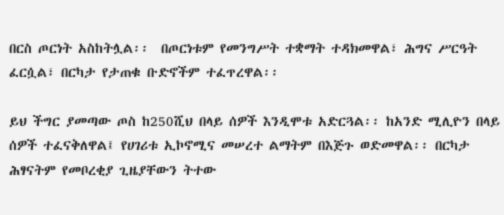በርስ ጦርነት አስከትሏል፡፡  በጦርነቱም የመንግሥት ተቋማት ተዳክመዋል፣ ሕግና ሥርዓት ፈርሷል፣ በርካታ የታጠቁ ቡድኖችም ተፈጥረዋል፡፡

ይህ ችግር ያመጣው ጦስ ከ250ሺህ በላይ ሰዎች እንዲሞቱ አድርጓል፡፡ ከአንድ ሚሊዮን በላይ ሰዎች ተፈናቅለዋል፤ የሀገሪቱ ኢኮኖሚና መሠረተ ልማትም በእጅጉ ወድመዋል፡፡ በርካታ ሕፃናትም የመቦረቂያ ጊዜያቸውን ትተው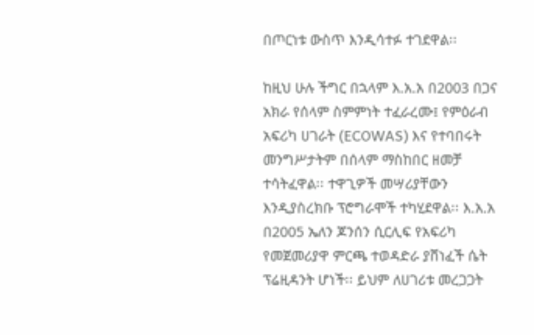በጦርነቱ ውስጥ እንዲሳተፉ ተገደዋል፡፡

ከዚህ ሁሉ ችግር በኋላም እ.አ.አ በ2003 በጋና አክራ የሰላም ስምምነት ተፈራረሙ፤ የምዕራብ አፍሪካ ሀገራት (ECOWAS) እና የተባበሩት መንግሥታትም በሰላም ማስከበር ዘመቻ ተሳትፈዋል፡፡ ተዋጊዎች መሣሪያቸውን እንዲያስረክቡ ፕሮግራሞች ተካሂደዋል፡፡ እ.አ.አ በ2005 ኤለን ጆንሰን ሲርሊፍ የአፍሪካ የመጀመሪያዋ ምርጫ ተወዳድራ ያሸነፈች ሴት ፕሬዚዳንት ሆነች፡፡ ይህም ለሀገሪቱ መረጋጋት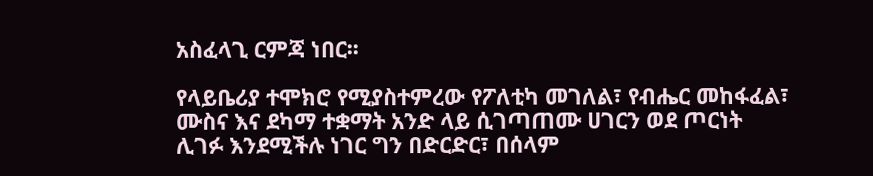አስፈላጊ ርምጃ ነበር፡፡

የላይቤሪያ ተሞክሮ የሚያስተምረው የፖለቲካ መገለል፣ የብሔር መከፋፈል፣ ሙስና እና ደካማ ተቋማት አንድ ላይ ሲገጣጠሙ ሀገርን ወደ ጦርነት ሊገፉ እንደሚችሉ ነገር ግን በድርድር፣ በሰላም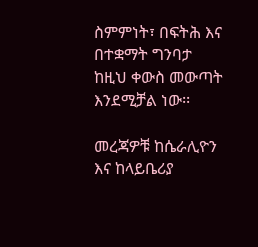ስምምነት፣ በፍትሕ እና በተቋማት ግንባታ ከዚህ ቀውስ መውጣት እንደሚቻል ነው፡፡

መረጃዎቹ ከሴራሊዮን እና ከላይቤሪያ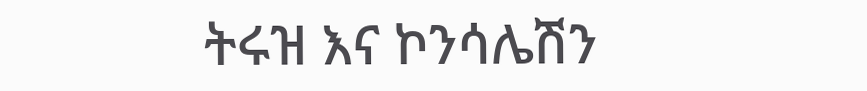ትሩዝ እና ኮንሳሌሽን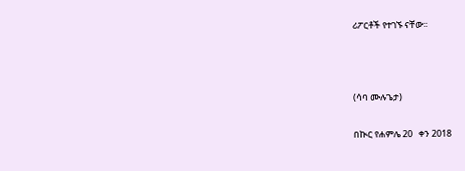ሪፖርቶች የተገኙ ናቸው፡፡



(ሳባ ሙሉጌታ)

በኲር የሐምሌ 20   ቀን 2018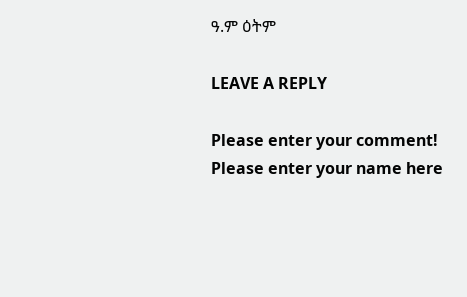ዓ.ም ዕትም

LEAVE A REPLY

Please enter your comment!
Please enter your name here